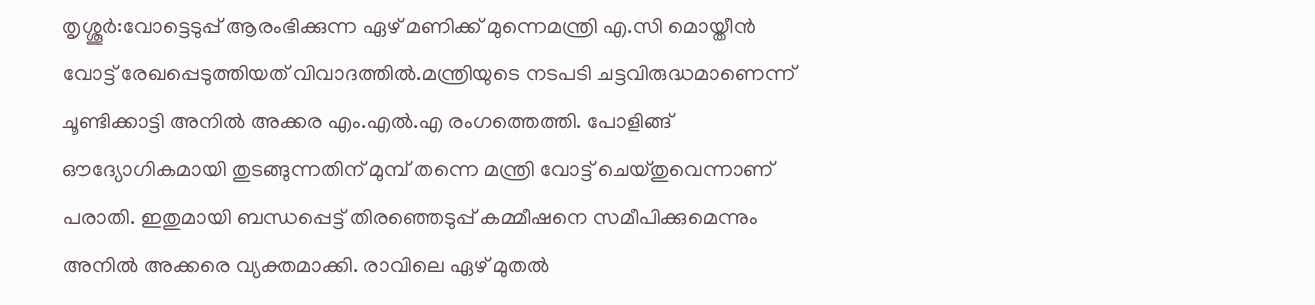തൃശ്ശൂർ:വോട്ടെടുപ്പ് ആരംഭിക്കുന്ന ഏഴ് മണിക്ക് മുന്നെമന്ത്രി എ.സി മൊയ്തീൻ വോട്ട് രേഖപ്പെടുത്തിയത് വിവാദത്തിൽ.മന്ത്രിയുടെ നടപടി ചട്ടവിരുദ്ധമാണെന്ന് ചൂണ്ടിക്കാട്ടി അനിൽ അക്കര എം.എൽ.എ രംഗത്തെത്തി. പോളിങ്ങ് ഔദ്യോഗികമായി തുടങ്ങുന്നതിന് മുമ്പ് തന്നെ മന്ത്രി വോട്ട് ചെയ്തുവെന്നാണ് പരാതി. ഇതുമായി ബന്ധപ്പെട്ട് തിരഞ്ഞെടുപ്പ് കമ്മീഷനെ സമീപിക്കുമെന്നും അനിൽ അക്കരെ വ്യക്തമാക്കി. രാവിലെ ഏഴ് മുതൽ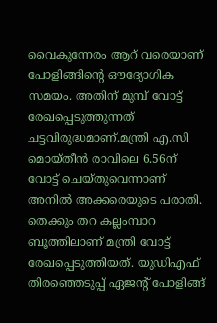വൈകുന്നേരം ആറ് വരെയാണ് പോളിങ്ങിന്റെ ഔദ്യോഗിക സമയം. അതിന് മുമ്പ് വോട്ട് രേഖപ്പെടുത്തുന്നത് ചട്ടവിരുദ്ധമാണ്.മന്ത്രി എ.സി മൊയ്തീൻ രാവിലെ 6.56ന് വോട്ട് ചെയ്തുവെന്നാണ് അനിൽ അക്കരെയുടെ പരാതി. തെക്കും തറ കല്ലംമ്പാറ ബൂത്തിലാണ് മന്ത്രി വോട്ട് രേഖപ്പെടുത്തിയത്. യുഡിഎഫ് തിരഞ്ഞെടുപ്പ് ഏജന്റ് പോളിങ്ങ്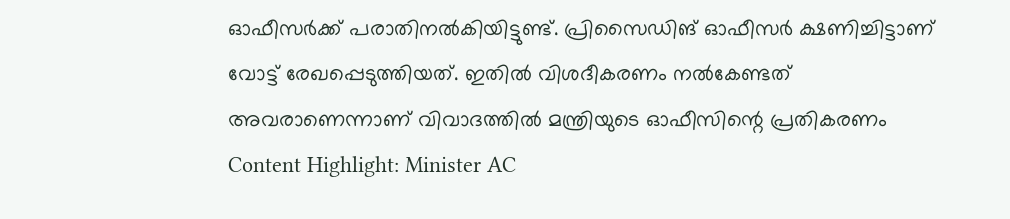ഓഫീസർക്ക് പരാതിനൽകിയിട്ടുണ്ട്. പ്രിസൈഡിങ് ഓഫീസർ ക്ഷണിച്ചിട്ടാണ് വോട്ട് രേഖപ്പെടുത്തിയത്. ഇതിൽ വിശദീകരണം നൽകേണ്ടത് അവരാണെന്നാണ് വിവാദത്തിൽ മന്ത്രിയുടെ ഓഫീസിന്റെ പ്രതികരണം Content Highlight: Minister AC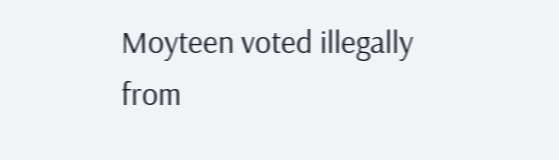Moyteen voted illegally
from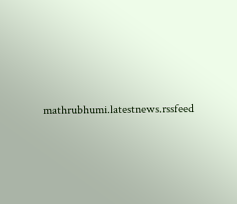mathrubhumi.latestnews.rssfeed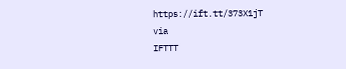https://ift.tt/373X1jT
via
IFTTT